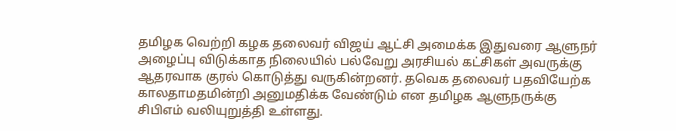தமிழக வெற்றி கழக தலைவர் விஜய் ஆட்சி அமைக்க இதுவரை ஆளுநர் அழைப்பு விடுக்காத நிலையில் பல்வேறு அரசியல் கட்சிகள் அவருக்கு ஆதரவாக குரல் கொடுத்து வருகின்றனர். தவெக தலைவர் பதவியேற்க காலதாமதமின்றி அனுமதிக்க வேண்டும் என தமிழக ஆளுநருக்கு சிபிஎம் வலியுறுத்தி உள்ளது.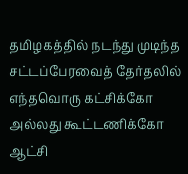தமிழகத்தில் நடந்து முடிந்த சட்டப்பேரவைத் தேர்தலில் எந்தவொரு கட்சிக்கோ அல்லது கூட்டணிக்கோ ஆட்சி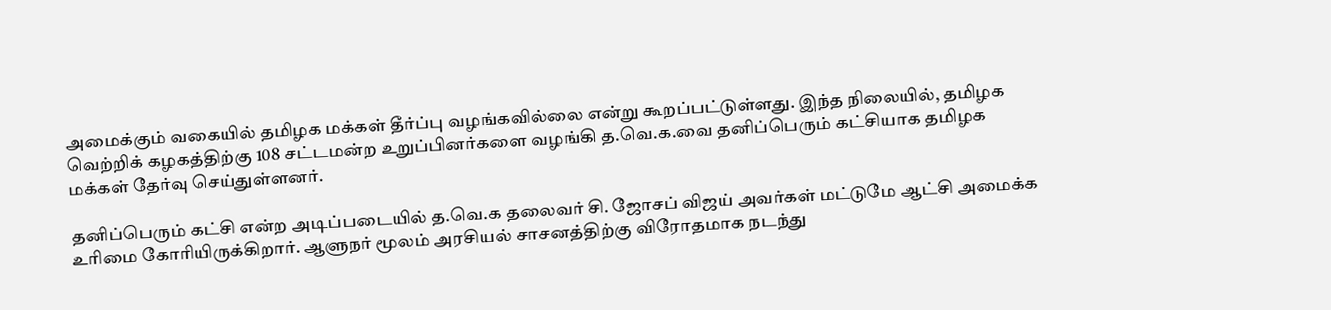அமைக்கும் வகையில் தமிழக மக்கள் தீர்ப்பு வழங்கவில்லை என்று கூறப்பட்டுள்ளது. இந்த நிலையில், தமிழக வெற்றிக் கழகத்திற்கு 108 சட்டமன்ற உறுப்பினர்களை வழங்கி த.வெ.க.வை தனிப்பெரும் கட்சியாக தமிழக மக்கள் தேர்வு செய்துள்ளனர்.

தனிப்பெரும் கட்சி என்ற அடிப்படையில் த.வெ.க தலைவர் சி. ஜோசப் விஜய் அவர்கள் மட்டுமே ஆட்சி அமைக்க உரிமை கோரியிருக்கிறார். ஆளுநர் மூலம் அரசியல் சாசனத்திற்கு விரோதமாக நடந்து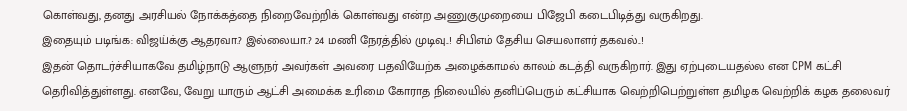கொள்வது, தனது அரசியல் நோக்கத்தை நிறைவேற்றிக் கொள்வது என்ற அணுகுமுறையை பிஜேபி கடைபிடித்து வருகிறது.
இதையும் படிங்க: விஜய்க்கு ஆதரவா.? இல்லையா.? 24 மணி நேரத்தில் முடிவு..! சிபிஎம் தேசிய செயலாளர் தகவல்..!
இதன் தொடர்ச்சியாகவே தமிழ்நாடு ஆளுநர் அவர்கள் அவரை பதவியேற்க அழைக்காமல் காலம் கடத்தி வருகிறார். இது ஏற்புடையதல்ல என CPM கட்சி தெரிவித்துள்ளது. எனவே, வேறு யாரும் ஆட்சி அமைக்க உரிமை கோராத நிலையில் தனிப்பெரும் கட்சியாக வெற்றிபெற்றுள்ள தமிழக வெற்றிக் கழக தலைவர்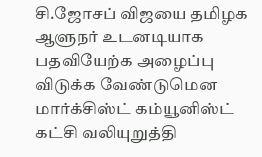சி.ஜோசப் விஜயை தமிழக ஆளுநர் உடனடியாக பதவியேற்க அழைப்பு விடுக்க வேண்டுமென மார்க்சிஸ்ட் கம்யூனிஸ்ட் கட்சி வலியுறுத்தி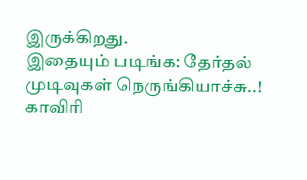இருக்கிறது.
இதையும் படிங்க: தேர்தல் முடிவுகள் நெருங்கியாச்சு..! காவிரி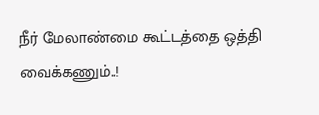நீர் மேலாண்மை கூட்டத்தை ஒத்தி வைக்கணும்..!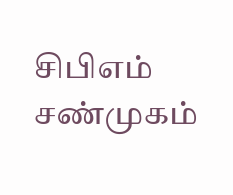சிபிஎம் சண்முகம்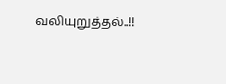வலியுறுத்தல்..!!